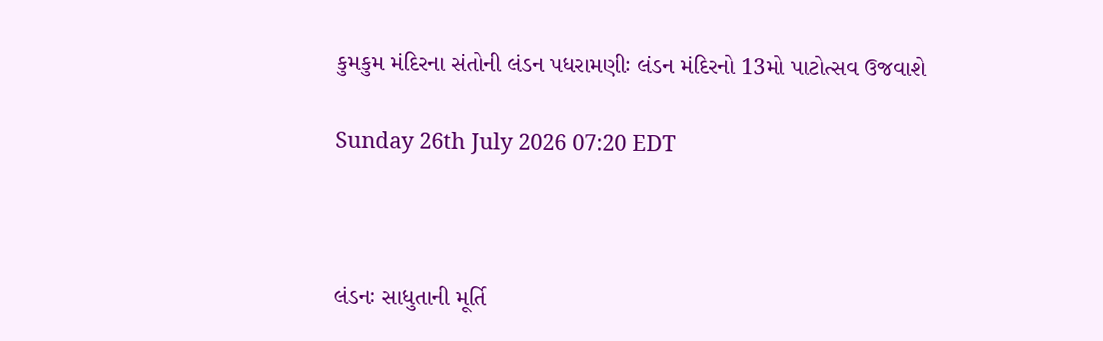કુમકુમ મંદિરના સંતોની લંડન પધરામણીઃ લંડન મંદિરનો 13મો પાટોત્સવ ઉજવાશે

Sunday 26th July 2026 07:20 EDT



લંડનઃ સાધુતાની મૂર્તિ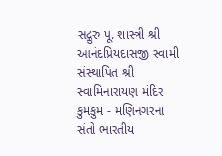સદ્ગુરુ પૂ. શાસ્ત્રી શ્રી આનંદપ્રિયદાસજી સ્વામી સંસ્થાપિત શ્રી સ્વામિનારાયણ મંદિર કુમકુમ - મણિનગરના સંતો ભારતીય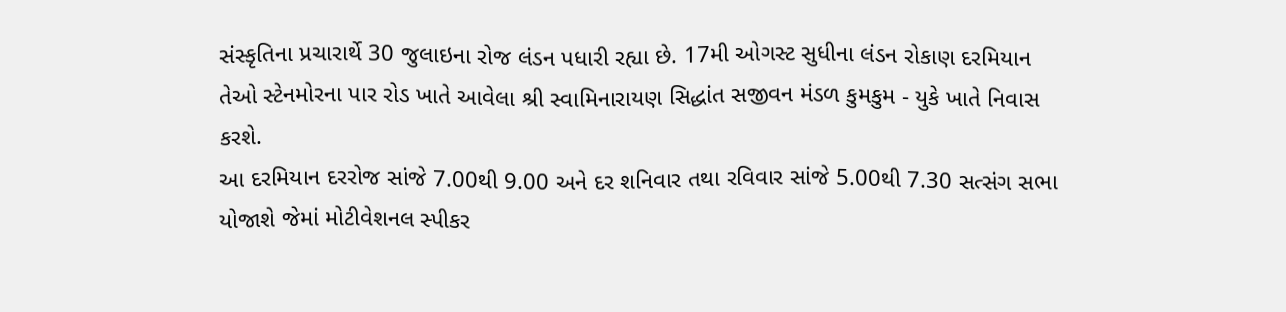સંસ્કૃતિના પ્રચારાર્થે 30 જુલાઇના રોજ લંડન પધારી રહ્યા છે. 17મી ઓગસ્ટ સુધીના લંડન રોકાણ દરમિયાન તેઓ સ્ટેનમોરના પાર રોડ ખાતે આવેલા શ્રી સ્વામિનારાયણ સિદ્ધાંત સજીવન મંડળ કુમકુમ - યુકે ખાતે નિવાસ કરશે.
આ દરમિયાન દરરોજ સાંજે 7.00થી 9.00 અને દર શનિવાર તથા રવિવાર સાંજે 5.00થી 7.30 સત્સંગ સભા યોજાશે જેમાં મોટીવેશનલ સ્પીકર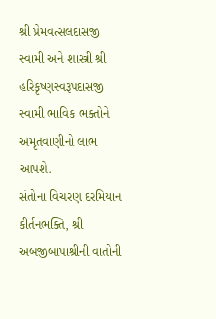શ્રી પ્રેમવત્સલદાસજી સ્વામી અને શાસ્ત્રી શ્રી હરિકૃષ્ણસ્વરૂપદાસજી સ્વામી ભાવિક ભક્તોને અમૃતવાણીનો લાભ આપશે.
સંતોના વિચરણ દરમિયાન કીર્તનભક્તિ, શ્રી અબજીબાપાશ્રીની વાતોની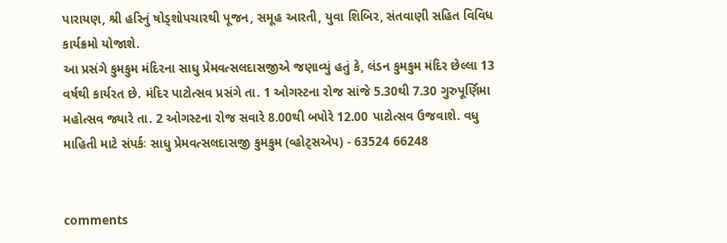પારાયણ, શ્રી હરિનું ષોડ્શોપચારથી પૂજન, સમૂહ આરતી, યુવા શિબિર, સંતવાણી સહિત વિવિધ કાર્યક્રમો યોજાશે.
આ પ્રસંગે કુમકુમ મંદિરના સાધુ પ્રેમવત્સલદાસજીએ જણાવ્યું હતું કે, લંડન કુમકુમ મંદિર છેલ્લા 13 વર્ષથી કાર્યરત છે. મંદિર પાટોત્સવ પ્રસંગે તા. 1 ઓગસ્ટના રોજ સાંજે 5.30થી 7.30 ગુરુપૂર્ણિમા મહોત્સવ જ્યારે તા. 2 ઓગસ્ટના રોજ સવારે 8.00થી બપોરે 12.00 પાટોત્સવ ઉજવાશે. વધુ માહિતી માટે સંપર્કઃ સાધુ પ્રેમવત્સલદાસજી કુમકુમ (વ્હોટ્સએપ) - 63524 66248


comments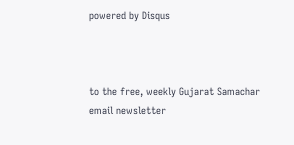powered by Disqus



to the free, weekly Gujarat Samachar email newsletter